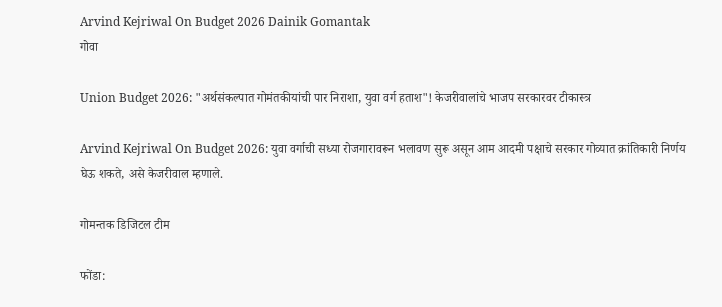Arvind Kejriwal On Budget 2026 Dainik Gomantak
गोवा

Union Budget 2026: "अर्थसंकल्पात गोमंतकीयांची पार निराशा, युवा वर्ग हताश"! केजरीवालांचे भाजप सरकारवर टीकास्त्र

Arvind Kejriwal On Budget 2026: युवा वर्गाची सध्या रोजगारावरून भलावण सुरू असून आम आदमी पक्षाचे सरकार गोव्यात क्रांतिकारी निर्णय घेऊ शकते, असे केजरीवाल म्हणाले.

गोमन्तक डिजिटल टीम

फोंडा: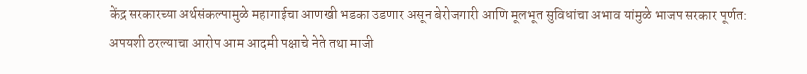केंद्र सरकारच्या अर्थसंकल्पामुळे महागाईचा आणखी भडका उडणार असून बेरोजगारी आणि मूलभूत सुविधांचा अभाव यांमुळे भाजप सरकार पूर्णत: अपयशी ठरल्याचा आरोप आम आदमी पक्षाचे नेते तथा माजी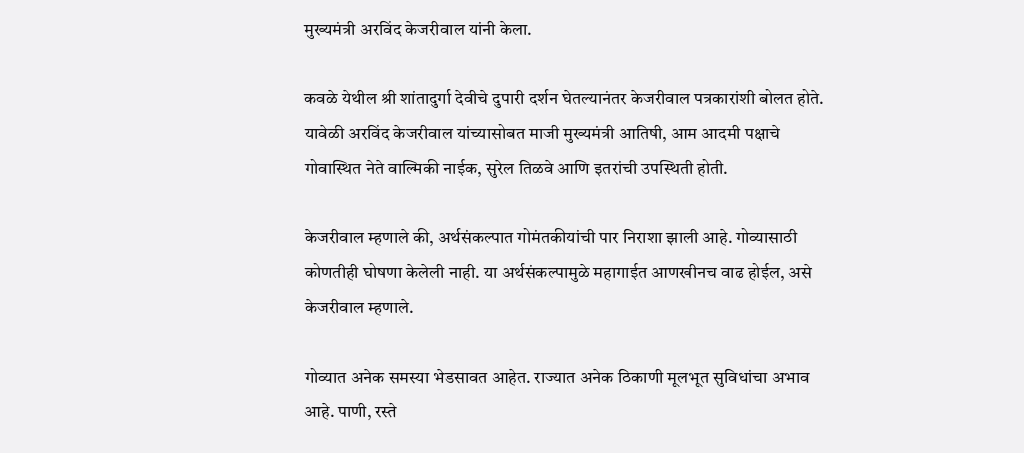मुख्यमंत्री अरविंद केजरीवाल यांनी केला.

कवळे येथील श्री शांतादुर्गा देवीचे दुपारी दर्शन घेतल्यानंतर केजरीवाल पत्रकारांशी बोलत होते. यावेळी अरविंद केजरीवाल यांच्यासोबत माजी मुख्यमंत्री आतिषी, आम आदमी पक्षाचे गोवास्थित नेते वाल्मिकी नाईक, सुरेल तिळवे आणि इतरांची उपस्थिती होती.

केजरीवाल म्हणाले की, अर्थसंकल्पात गोमंतकीयांची पार निराशा झाली आहे. गोव्यासाठी कोणतीही घोषणा केलेली नाही. या अर्थसंकल्पामुळे महागाईत आणखीनच वाढ होईल, असे केजरीवाल म्हणाले.

गोव्यात अनेक समस्या भेडसावत आहेत. राज्यात अनेक ठिकाणी मूलभूत सुविधांचा अभाव आहे. पाणी, रस्ते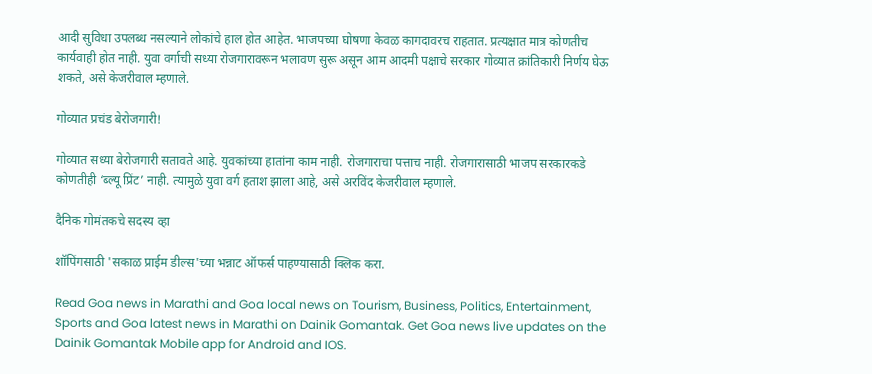आदी सुविधा उपलब्ध नसल्याने लोकांचे हाल होत आहेत. भाजपच्या घोषणा केवळ कागदावरच राहतात. प्रत्यक्षात मात्र कोणतीच कार्यवाही होत नाही. युवा वर्गाची सध्या रोजगारावरून भलावण सुरू असून आम आदमी पक्षाचे सरकार गोव्यात क्रांतिकारी निर्णय घेऊ शकते, असे केजरीवाल म्हणाले.

गोव्यात प्रचंड बेरोजगारी!

गोव्यात सध्या बेरोजगारी सतावते आहे. युवकांच्या हातांना काम नाही. रोजगाराचा पत्ताच नाही. रोजगारासाठी भाजप सरकारकडे कोणतीही ‘ब्ल्यू प्रिंट’ नाही. त्यामुळे युवा वर्ग हताश झाला आहे, असे अरविंद केजरीवाल म्हणाले.

दैनिक गोमंतकचे सदस्य व्हा

शॉपिंगसाठी 'सकाळ प्राईम डील्स'च्या भन्नाट ऑफर्स पाहण्यासाठी क्लिक करा.

Read Goa news in Marathi and Goa local news on Tourism, Business, Politics, Entertainment, Sports and Goa latest news in Marathi on Dainik Gomantak. Get Goa news live updates on the Dainik Gomantak Mobile app for Android and IOS.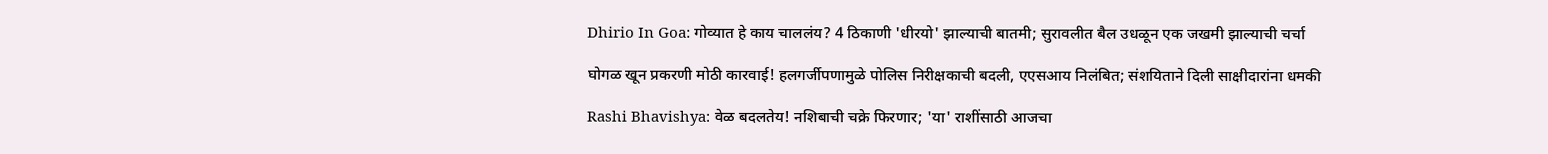Dhirio In Goa: गोव्यात हे काय चाललंय? 4 ठिकाणी 'धीरयो' झाल्याची बातमी; सुरावलीत बैल उधळून एक जखमी झाल्याची चर्चा

घोगळ खून प्रकरणी मोठी कारवाई! हलगर्जीपणामुळे पोलिस निरीक्षकाची बदली, एएसआय निलंबित; संशयिताने दिली साक्षीदारांना धमकी

Rashi Bhavishya: वेळ बदलतेय! नशिबाची चक्रे फिरणार; 'या' राशींसाठी आजचा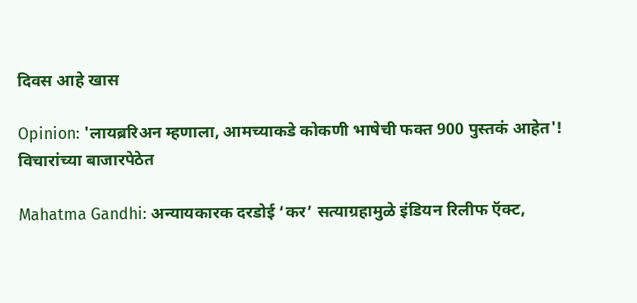दिवस आहे खास

Opinion: 'लायब्ररिअन म्हणाला, आमच्याकडे कोकणी भाषेची फक्त 900 पुस्तकं आहेत'! विचारांच्या बाजारपेठेत

Mahatma Gandhi: अन्यायकारक दरडोई ‘कर’ सत्याग्रहामुळे इंडियन रिलीफ ऍक्ट,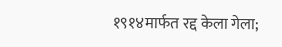१९१४मार्फत रद्द केला गेला;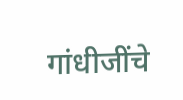गांधीजींचे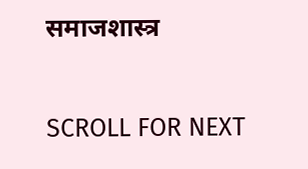समाजशास्त्र

SCROLL FOR NEXT